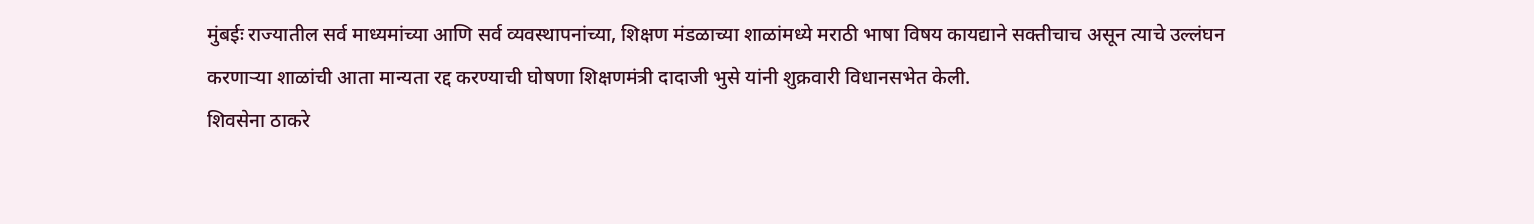मुंबईः राज्यातील सर्व माध्यमांच्या आणि सर्व व्यवस्थापनांच्या, शिक्षण मंडळाच्या शाळांमध्ये मराठी भाषा विषय कायद्याने सक्तीचाच असून त्याचे उल्लंघन करणाऱ्या शाळांची आता मान्यता रद्द करण्याची घोषणा शिक्षणमंत्री दादाजी भुसे यांनी शुक्रवारी विधानसभेत केली.
शिवसेना ठाकरे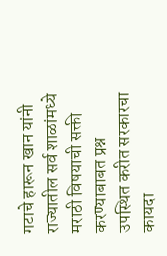गटाचे हारून खान यांनी राज्यातील सर्व शाळांमध्ये मराठी विषयाची सक्ती करण्याबाबत प्रश्न उपस्थित करीत सरकारचा कायदा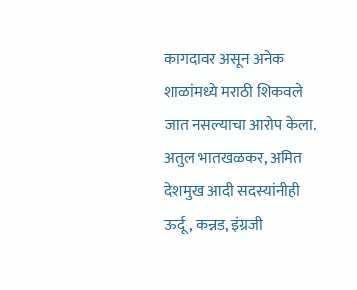कागदावर असून अनेक शाळांमध्ये मराठी शिकवले जात नसल्याचा आरोप केला. अतुल भातखळकर, अमित देशमुख आदी सदस्यांनीही ऊर्दू, कन्नड, इंग्रजी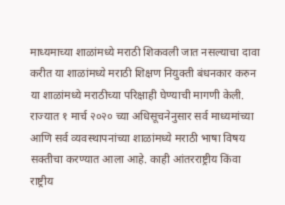माध्यमाच्या शाळांमध्ये मराठी शिकवली जात नसल्याचा दावा करीत या शाळांमध्ये मराठी शिक्षण नियुक्ती बंधनकार करुन या शाळांमध्ये मराठीच्या परिक्षाही घेण्याची मागणी केली.
राज्यात १ मार्च २०२० च्या अधिसूचनेनुसार सर्व माध्यमांच्या आणि सर्व व्यवस्थापनांच्या शाळांमध्ये मराठी भाषा विषय सक्तीचा करण्यात आला आहे. काही आंतरराष्ट्रीय किंवा राष्ट्रीय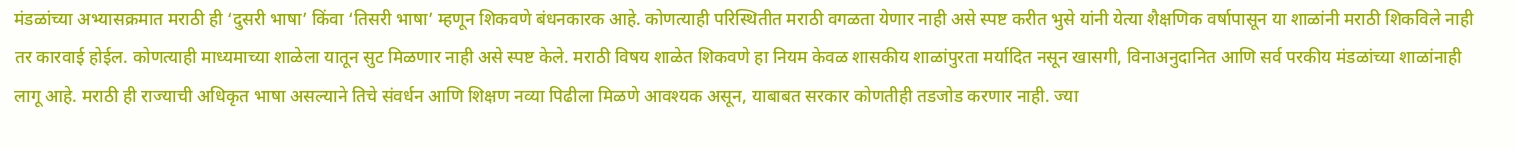मंडळांच्या अभ्यासक्रमात मराठी ही ‘दुसरी भाषा’ किंवा ‘तिसरी भाषा’ म्हणून शिकवणे बंधनकारक आहे. कोणत्याही परिस्थितीत मराठी वगळता येणार नाही असे स्पष्ट करीत भुसे यांनी येत्या शैक्षणिक वर्षापासून या शाळांनी मराठी शिकविले नाही तर कारवाई होईल. कोणत्याही माध्यमाच्या शाळेला यातून सुट मिळणार नाही असे स्पष्ट केले. मराठी विषय शाळेत शिकवणे हा नियम केवळ शासकीय शाळांपुरता मर्यादित नसून खासगी, विनाअनुदानित आणि सर्व परकीय मंडळांच्या शाळांनाही लागू आहे. मराठी ही राज्याची अधिकृत भाषा असल्याने तिचे संवर्धन आणि शिक्षण नव्या पिढीला मिळणे आवश्यक असून, याबाबत सरकार कोणतीही तडजोड करणार नाही. ज्या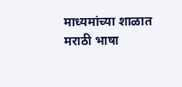माध्यमांच्या शाळात मराठी भाषा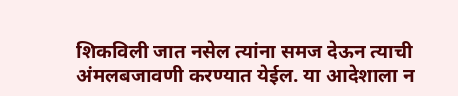शिकविली जात नसेल त्यांना समज देऊन त्याची अंमलबजावणी करण्यात येईल. या आदेशाला न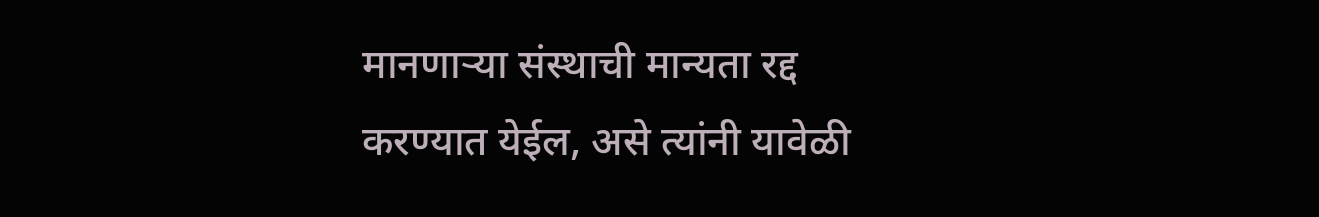मानणाऱ्या संस्थाची मान्यता रद्द करण्यात येईल, असे त्यांनी यावेळी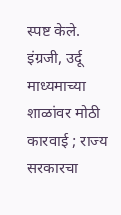स्पष्ट केले.
इंग्रजी, उर्दू माध्यमाच्या शाळांवर मोठी कारवाई ; राज्य सरकारचा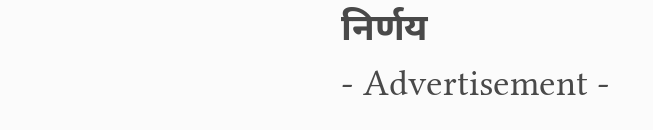निर्णय
- Advertisement -